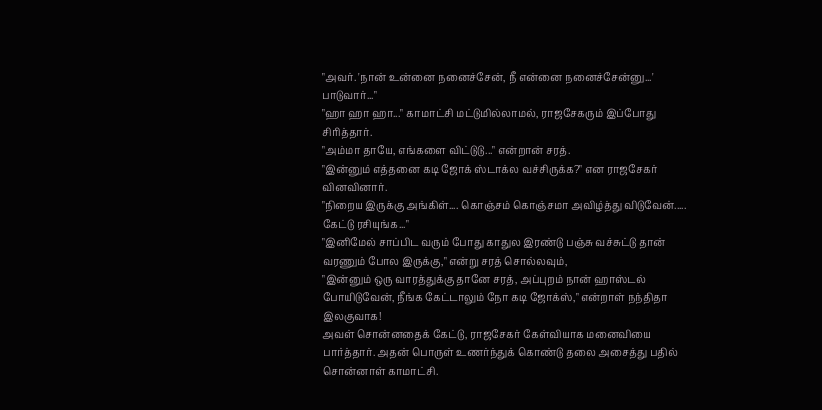"அவர். 'நான் உன்னை நனைச்சேன், நீ என்னை நனைச்சேன்னு...' பாடுவார்..."
"ஹா ஹா ஹா..." காமாட்சி மட்டுமில்லாமல், ராஜசேகரும் இப்போது சிரித்தார்.
"அம்மா தாயே, எங்களை விட்டுடு..." என்றான் சரத்.
"இன்னும் எத்தனை கடி ஜோக் ஸ்டாக்ல வச்சிருக்க?" என ராஜசேகர் வினவினார்.
"நிறைய இருக்கு அங்கிள்.... கொஞ்சம் கொஞ்சமா அவிழ்த்து விடுவேன்..... கேட்டு ரசியுங்க..."
"இனிமேல் சாப்பிட வரும் போது காதுல இரண்டு பஞ்சு வச்சுட்டு தான் வரணும் போல இருக்கு," என்று சரத் சொல்லவும்,
"இன்னும் ஒரு வாரத்துக்கு தானே சரத், அப்புறம் நான் ஹாஸ்டல் போயிடுவேன், நீங்க கேட்டாலும் நோ கடி ஜோக்ஸ்," என்றாள் நந்திதா இலகுவாக!
அவள் சொன்னதைக் கேட்டு, ராஜசேகர் கேள்வியாக மனைவியை பார்த்தார். அதன் பொருள் உணர்ந்துக் கொண்டு தலை அசைத்து பதில் சொன்னாள் காமாட்சி.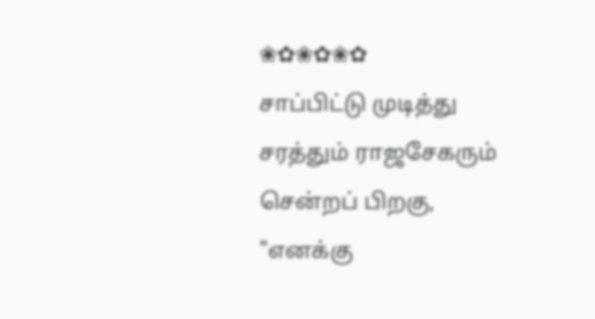❀✿❀✿❀✿
சாப்பிட்டு முடித்து சரத்தும் ராஜசேகரும் சென்றப் பிறகு, "எனக்கு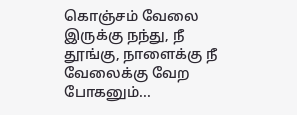கொஞ்சம் வேலை இருக்கு நந்து, நீ தூங்கு, நாளைக்கு நீ வேலைக்கு வேற போகனும்...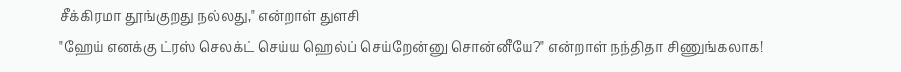சீக்கிரமா தூங்குறது நல்லது," என்றாள் துளசி
"ஹேய் எனக்கு ட்ரஸ் செலக்ட் செய்ய ஹெல்ப் செய்றேன்னு சொன்னீயே?" என்றாள் நந்திதா சிணுங்கலாக!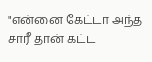"என்னை கேட்டா அந்த சாரீ தான் கட்ட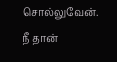சொல்லுவேன். நீ தான்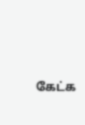கேட்க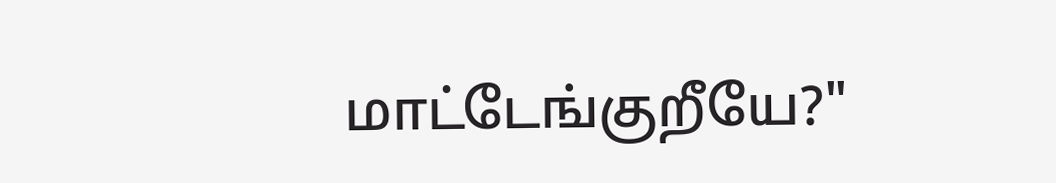மாட்டேங்குறீயே?"